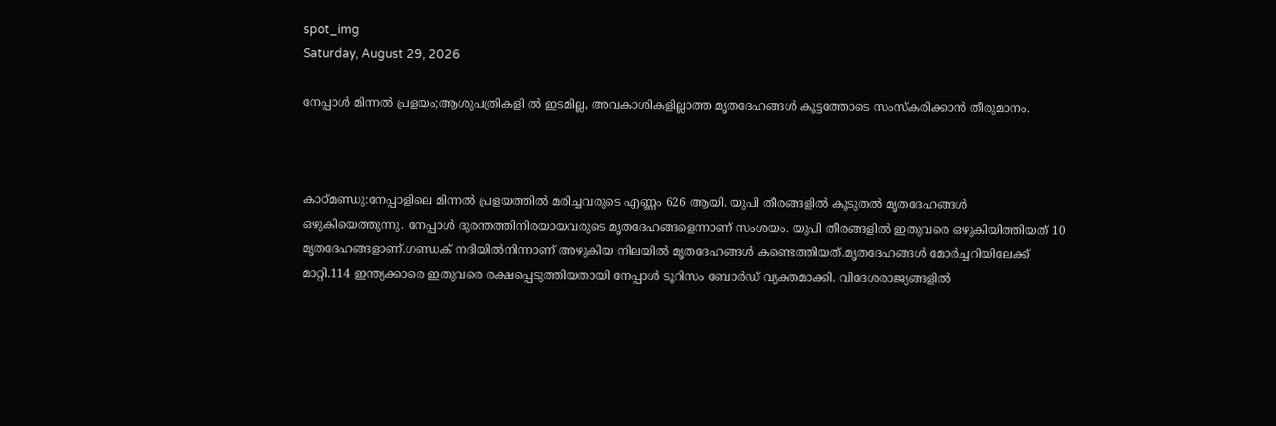spot_img
Saturday, August 29, 2026

നേപ്പാൾ മിന്നൽ പ്രളയം;ആശുപത്രികളി ൽ ഇടമില്ല, അവകാശികളില്ലാത്ത മൃതദേഹങ്ങൾ കൂട്ടത്തോടെ സംസ്കരിക്കാൻ തീരുമാനം.



കാഠ്‌മണ്ഡു:നേപ്പാളിലെ മിന്നൽ പ്രളയത്തിൽ മരിച്ചവരുടെ എണ്ണം 626 ആയി. യുപി തീരങ്ങളിൽ കൂടുതൽ മൃതദേഹങ്ങൾ ഒഴുകിയെത്തുന്നു. നേപ്പാൾ ദുരന്തത്തിനിരയായവരുടെ മൃതദേഹങ്ങളെന്നാണ് സംശയം. യുപി തീരങ്ങളിൽ ഇതുവരെ ഒഴുകിയിത്തിയത് 10 മൃതദേഹങ്ങളാണ്.ഗണ്ഡക് നദിയിൽനിന്നാണ് അഴുകിയ നിലയിൽ മൃതദേഹങ്ങൾ കണ്ടെത്തിയത്.മൃതദേഹങ്ങൾ മോർച്ചറിയിലേക്ക് മാറ്റി.114 ഇന്ത്യക്കാരെ ഇതുവരെ രക്ഷപ്പെടുത്തിയതായി നേപ്പാൾ ടൂറിസം ബോർഡ് വ്യക്തമാക്കി. വിദേശരാജ്യങ്ങളിൽ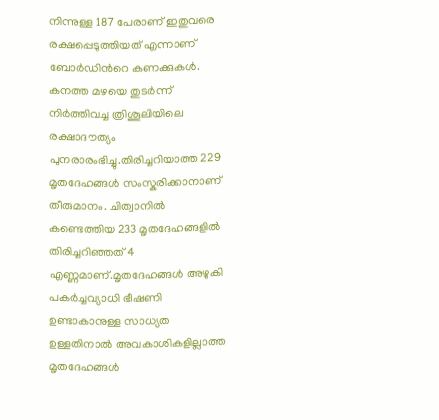നിന്നുള്ള 187 പേരാണ് ഇതുവരെ രക്ഷപ്പെടുത്തിയത് എന്നാണ് ബോർഡിൻറെ കണക്കുകൾ. കനത്ത മഴയെ തുടർന്ന് നിർത്തിവച്ച ത്രിശൂലിയിലെ രക്ഷാദൗത്യം പുനരാരംഭിച്ചു.തിരിച്ചറിയാത്ത 229 മൃതദേഹങ്ങൾ സംസ്കരിക്കാനാണ് തീരുമാനം. ചിത്വാനിൽ കണ്ടെത്തിയ 233 മൃതദേഹങ്ങളിൽ തിരിച്ചറിഞ്ഞത് 4 എണ്ണമാണ്.മൃതദേഹങ്ങൾ അഴുകി പകർച്ചവ്യാധി ഭീഷണി ഉണ്ടാകാനുള്ള സാധ്യത ഉള്ളതിനാൽ അവകാശികളില്ലാത്ത മൃതദേഹങ്ങൾ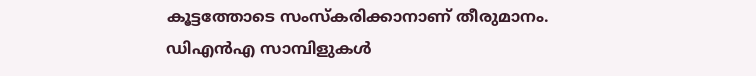കൂട്ടത്തോടെ സംസ്കരിക്കാനാണ് തീരുമാനം. ഡിഎൻഎ സാമ്പിളുകൾ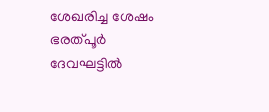ശേഖരിച്ച ശേഷം ഭരത്പൂർ ദേവഘട്ടിൽ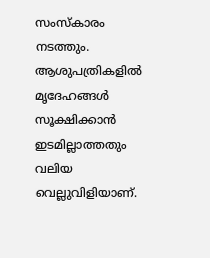സംസ്കാരം നടത്തും. ആശുപത്രികളിൽ മൃദേഹങ്ങൾ സൂക്ഷിക്കാൻ ഇടമില്ലാത്തതും വലിയ വെല്ലുവിളിയാണ്.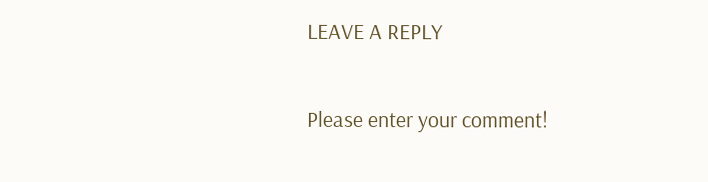LEAVE A REPLY

Please enter your comment!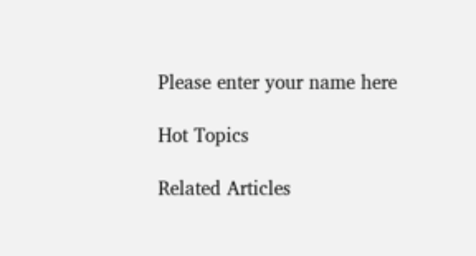Please enter your name here

Hot Topics

Related Articles